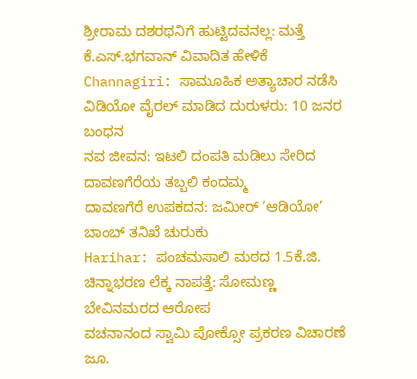ಶ್ರೀರಾಮ ದಶರಥನಿಗೆ ಹುಟ್ಟಿದವನಲ್ಲ: ಮತ್ತೆ ಕೆ.ಎಸ್.ಭಗವಾನ್ ವಿವಾದಿತ ಹೇಳಿಕೆ
Channagiri: ಸಾಮೂಹಿಕ ಅತ್ಯಾಚಾರ ನಡೆಸಿ ವಿಡಿಯೋ ವೈರಲ್ ಮಾಡಿದ ದುರುಳರು: 10 ಜನರ ಬಂಧನ
ನವ ಜೀವನ: ಇಟಲಿ ದಂಪತಿ ಮಡಿಲು ಸೇರಿದ ದಾವಣಗೆರೆಯ ತಬ್ಬಲಿ ಕಂದಮ್ಮ
ದಾವಣಗೆರೆ ಉಪಕದನ: ಜಮೀರ್ ‘ಆಡಿಯೋ’ ಬಾಂಬ್ ತನಿಖೆ ಚುರುಕು
Harihar: ಪಂಚಮಸಾಲಿ ಮಠದ 1.5ಕೆ.ಜಿ. ಚಿನ್ನಾಭರಣ ಲೆಕ್ಕ ನಾಪತ್ತೆ: ಸೋಮಣ್ಣ ಬೇವಿನಮರದ ಆರೋಪ
ವಚನಾನಂದ ಸ್ವಾಮಿ ಪೋಕ್ಸೋ ಪ್ರಕರಣ ವಿಚಾರಣೆ ಜೂ.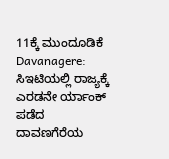11ಕ್ಕೆ ಮುಂದೂಡಿಕೆ
Davanagere: ಸಿಇಟಿಯಲ್ಲಿ ರಾಜ್ಯಕ್ಕೆ ಎರಡನೇ ರ್ಯಾಂಕ್ ಪಡೆದ ದಾವಣಗೆರೆಯ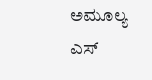ಅಮೂಲ್ಯ ಎಸ್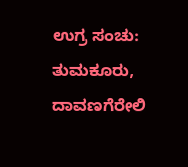ಉಗ್ರ ಸಂಚು: ತುಮಕೂರು, ದಾವಣಗೆರೇಲಿ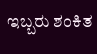ಇಬ್ಬರು ಶಂಕಿತ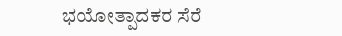ಭಯೋತ್ಪಾದಕರ ಸೆರೆ